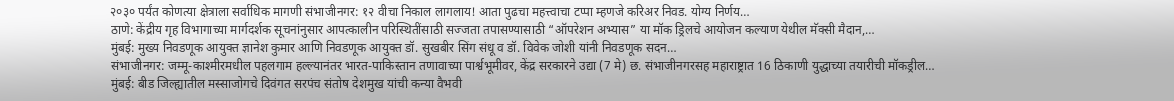२०३० पर्यंत कोणत्या क्षेत्राला सर्वाधिक मागणी संभाजीनगर: १२ वीचा निकाल लागलाय! आता पुढचा महत्त्वाचा टप्पा म्हणजे करिअर निवड. योग्य निर्णय…
ठाणे: केंद्रीय गृह विभागाच्या मार्गदर्शक सूचनांनुसार आपत्कालीन परिस्थितींसाठी सज्जता तपासण्यासाठी “ऑपरेशन अभ्यास” या मॉक ड्रिलचे आयोजन कल्याण येथील मॅक्सी मैदान,…
मुंबई: मुख्य निवडणूक आयुक्त ज्ञानेश कुमार आणि निवडणूक आयुक्त डॉ. सुखबीर सिंग संधू व डॉ. विवेक जोशी यांनी निवडणूक सदन…
संभाजीनगर: जम्मू-काश्मीरमधील पहलगाम हल्ल्यानंतर भारत-पाकिस्तान तणावाच्या पार्श्वभूमीवर, केंद्र सरकारने उद्या (7 मे) छ. संभाजीनगरसह महाराष्ट्रात 16 ठिकाणी युद्धाच्या तयारीची मॉकड्रील…
मुंबई: बीड जिल्ह्यातील मस्साजोगचे दिवंगत सरपंच संतोष देशमुख यांची कन्या वैभवी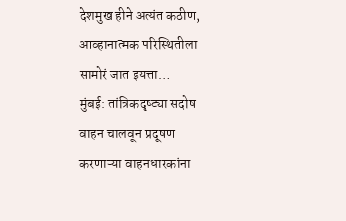देशमुख हीने अत्यंत कठीण, आव्हानात्मक परिस्थितीला सामोरं जात इयत्ता…
मुंबई: तांत्रिकदृष्ट्या सदोष वाहन चालवून प्रदूषण करणाऱ्या वाहनधारकांना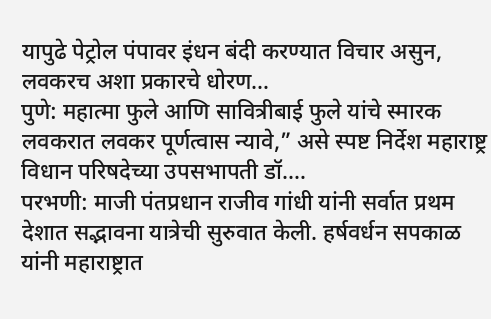यापुढे पेट्रोल पंपावर इंधन बंदी करण्यात विचार असुन, लवकरच अशा प्रकारचे धोरण…
पुणे: महात्मा फुले आणि सावित्रीबाई फुले यांचे स्मारक लवकरात लवकर पूर्णत्वास न्यावे,” असे स्पष्ट निर्देश महाराष्ट्र विधान परिषदेच्या उपसभापती डॉ.…
परभणी: माजी पंतप्रधान राजीव गांधी यांनी सर्वात प्रथम देशात सद्भावना यात्रेची सुरुवात केली. हर्षवर्धन सपकाळ यांनी महाराष्ट्रात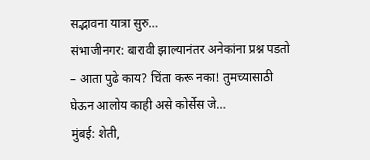सद्भावना यात्रा सुरु…
संभाजीनगर: बारावी झाल्यानंतर अनेकांना प्रश्न पडतो – आता पुढे काय? चिंता करू नका! तुमच्यासाठी घेऊन आलोय काही असे कोर्सेस जे…
मुंबई: शेती,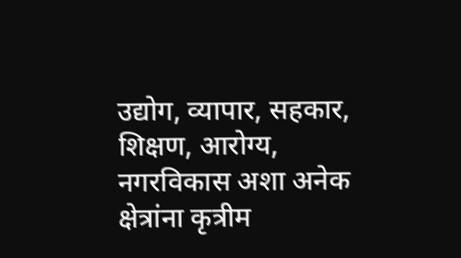उद्योग, व्यापार, सहकार, शिक्षण, आरोग्य, नगरविकास अशा अनेक क्षेत्रांना कृत्रीम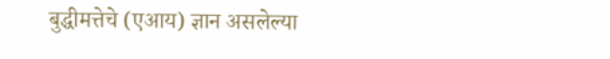बुद्धीमत्तेचे (एआय) ज्ञान असलेल्या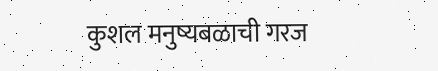कुशल मनुष्यबळाची गरज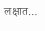लक्षात…